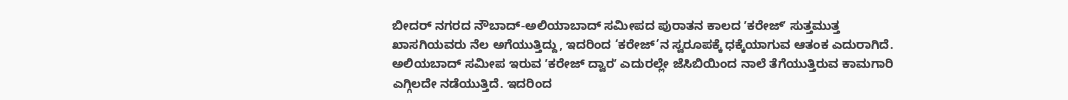ಬೀದರ್ ನಗರದ ನೌಬಾದ್-ಅಲಿಯಾಬಾದ್ ಸಮೀಪದ ಪುರಾತನ ಕಾಲದ ʼಕರೇಜ್ʼ ಸುತ್ತಮುತ್ತ ಖಾಸಗಿಯವರು ನೆಲ ಅಗೆಯುತ್ತಿದ್ದು, ಇದರಿಂದ ‘ಕರೇಜ್’ನ ಸ್ವರೂಪಕ್ಕೆ ಧಕ್ಕೆಯಾಗುವ ಆತಂಕ ಎದುರಾಗಿದೆ.
ಅಲಿಯಬಾದ್ ಸಮೀಪ ಇರುವ ʼಕರೇಜ್ ದ್ವಾರʼ ಎದುರಲ್ಲೇ ಜೆಸಿಬಿಯಿಂದ ನಾಲೆ ತೆಗೆಯುತ್ತಿರುವ ಕಾಮಗಾರಿ ಎಗ್ಗಿಲದೇ ನಡೆಯುತ್ತಿದೆ. ಇದರಿಂದ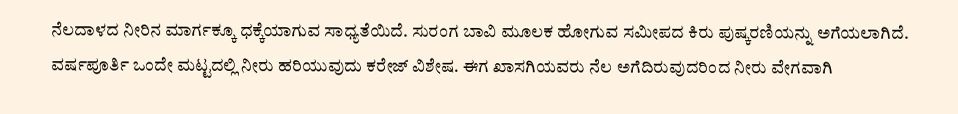ನೆಲದಾಳದ ನೀರಿನ ಮಾರ್ಗಕ್ಕೂ ಧಕ್ಕೆಯಾಗುವ ಸಾಧ್ಯತೆಯಿದೆ. ಸುರಂಗ ಬಾವಿ ಮೂಲಕ ಹೋಗುವ ಸಮೀಪದ ಕಿರು ಪುಷ್ಕರಣಿಯನ್ನು ಅಗೆಯಲಾಗಿದೆ. ವರ್ಷಪೂರ್ತಿ ಒಂದೇ ಮಟ್ಟದಲ್ಲಿ ನೀರು ಹರಿಯುವುದು ಕರೇಜ್ ವಿಶೇಷ. ಈಗ ಖಾಸಗಿಯವರು ನೆಲ ಅಗೆದಿರುವುದರಿಂದ ನೀರು ವೇಗವಾಗಿ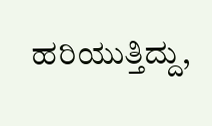ಹರಿಯುತ್ತಿದ್ದು,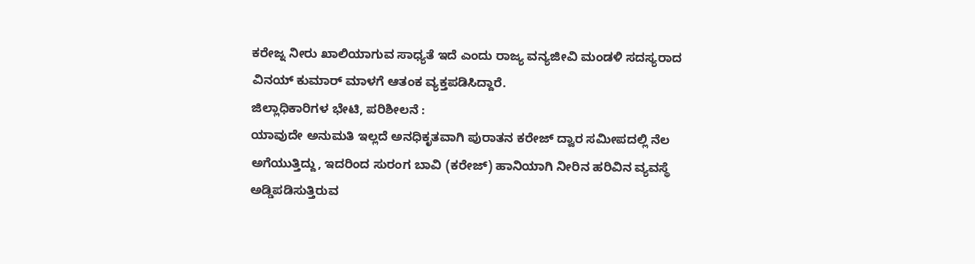ಕರೇಜ್ನ ನೀರು ಖಾಲಿಯಾಗುವ ಸಾಧ್ಯತೆ ಇದೆ ಎಂದು ರಾಜ್ಯ ವನ್ಯಜೀವಿ ಮಂಡಳಿ ಸದಸ್ಯರಾದ ವಿನಯ್ ಕುಮಾರ್ ಮಾಳಗೆ ಆತಂಕ ವ್ಯಕ್ತಪಡಿಸಿದ್ದಾರೆ.
ಜಿಲ್ಲಾಧಿಕಾರಿಗಳ ಭೇಟಿ, ಪರಿಶೀಲನೆ :
ಯಾವುದೇ ಅನುಮತಿ ಇಲ್ಲದೆ ಅನಧಿಕೃತವಾಗಿ ಪುರಾತನ ಕರೇಜ್ ದ್ವಾರ ಸಮೀಪದಲ್ಲಿ ನೆಲ ಅಗೆಯುತ್ತಿದ್ದು, ಇದರಿಂದ ಸುರಂಗ ಬಾವಿ (ಕರೇಜ್) ಹಾನಿಯಾಗಿ ನೀರಿನ ಹರಿವಿನ ವ್ಯವಸ್ಥೆ ಅಡ್ಡಿಪಡಿಸುತ್ತಿರುವ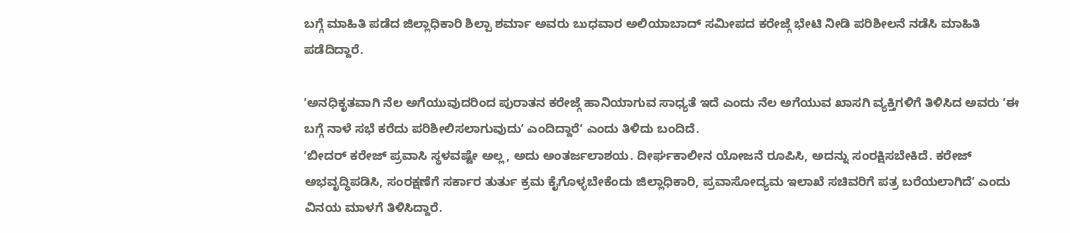ಬಗ್ಗೆ ಮಾಹಿತಿ ಪಡೆದ ಜಿಲ್ಲಾಧಿಕಾರಿ ಶಿಲ್ಪಾ ಶರ್ಮಾ ಅವರು ಬುಧವಾರ ಅಲಿಯಾಬಾದ್ ಸಮೀಪದ ಕರೇಜ್ಗೆ ಭೇಟಿ ನೀಡಿ ಪರಿಶೀಲನೆ ನಡೆಸಿ ಮಾಹಿತಿ ಪಡೆದಿದ್ದಾರೆ.

ʼಅನಧಿಕೃತವಾಗಿ ನೆಲ ಅಗೆಯುವುದರಿಂದ ಪುರಾತನ ಕರೇಜ್ಗೆ ಹಾನಿಯಾಗುವ ಸಾಧ್ಯತೆ ಇದೆ ಎಂದು ನೆಲ ಅಗೆಯುವ ಖಾಸಗಿ ವ್ಯಕ್ತಿಗಳಿಗೆ ತಿಳಿಸಿದ ಅವರು ʼಈ ಬಗ್ಗೆ ನಾಳೆ ಸಭೆ ಕರೆದು ಪರಿಶೀಲಿಸಲಾಗುವುದುʼ ಎಂದಿದ್ದಾರೆʼ ಎಂದು ತಿಳಿದು ಬಂದಿದೆ.
ʼಬೀದರ್ ಕರೇಜ್ ಪ್ರವಾಸಿ ಸ್ಥಳವಷ್ಟೇ ಅಲ್ಲ, ಅದು ಅಂತರ್ಜಲಾಶಯ. ದೀರ್ಘಕಾಲೀನ ಯೋಜನೆ ರೂಪಿಸಿ, ಅದನ್ನು ಸಂರಕ್ಷಿಸಬೇಕಿದೆ. ಕರೇಜ್ ಅಭವೃದ್ಧಿಪಡಿಸಿ, ಸಂರಕ್ಷಣೆಗೆ ಸರ್ಕಾರ ತುರ್ತು ಕ್ರಮ ಕೈಗೊಳ್ಳಬೇಕೆಂದು ಜಿಲ್ಲಾಧಿಕಾರಿ, ಪ್ರವಾಸೋದ್ಯಮ ಇಲಾಖೆ ಸಚಿವರಿಗೆ ಪತ್ರ ಬರೆಯಲಾಗಿದೆʼ ಎಂದು ವಿನಯ ಮಾಳಗೆ ತಿಳಿಸಿದ್ದಾರೆ.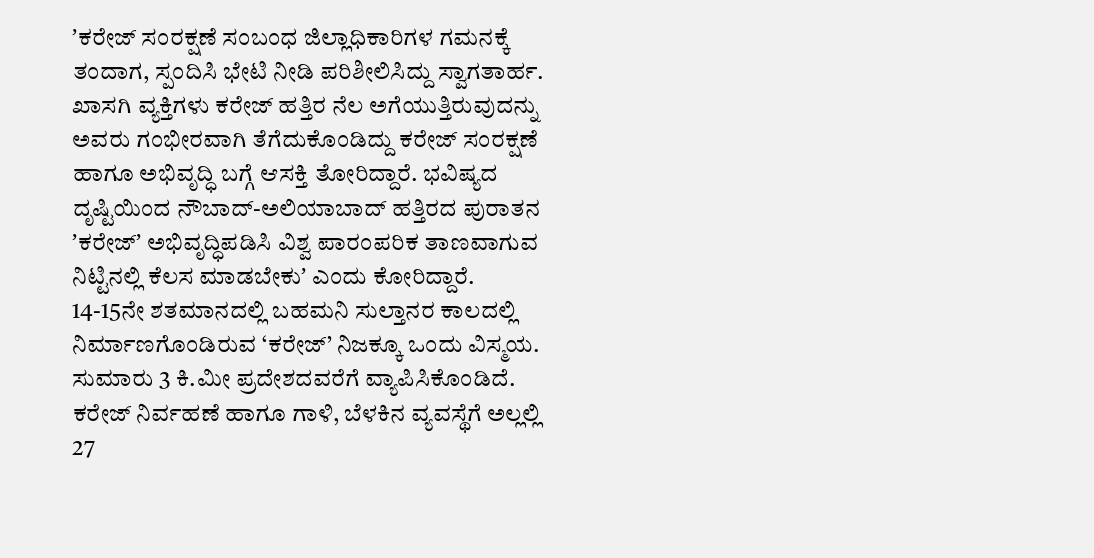ʼಕರೇಜ್ ಸಂರಕ್ಷಣೆ ಸಂಬಂಧ ಜಿಲ್ಲಾಧಿಕಾರಿಗಳ ಗಮನಕ್ಕೆ ತಂದಾಗ, ಸ್ಪಂದಿಸಿ ಭೇಟಿ ನೀಡಿ ಪರಿಶೀಲಿಸಿದ್ದು ಸ್ವಾಗತಾರ್ಹ. ಖಾಸಗಿ ವ್ಯಕ್ತಿಗಳು ಕರೇಜ್ ಹತ್ತಿರ ನೆಲ ಅಗೆಯುತ್ತಿರುವುದನ್ನು ಅವರು ಗಂಭೀರವಾಗಿ ತೆಗೆದುಕೊಂಡಿದ್ದು ಕರೇಜ್ ಸಂರಕ್ಷಣೆ ಹಾಗೂ ಅಭಿವೃದ್ಧಿ ಬಗ್ಗೆ ಆಸಕ್ತಿ ತೋರಿದ್ದಾರೆ. ಭವಿಷ್ಯದ ದೃಷ್ಟಿಯಿಂದ ನೌಬಾದ್-ಅಲಿಯಾಬಾದ್ ಹತ್ತಿರದ ಪುರಾತನ ʼಕರೇಜ್ʼ ಅಭಿವೃದ್ಧಿಪಡಿಸಿ ವಿಶ್ವ ಪಾರಂಪರಿಕ ತಾಣವಾಗುವ ನಿಟ್ಟಿನಲ್ಲಿ ಕೆಲಸ ಮಾಡಬೇಕುʼ ಎಂದು ಕೋರಿದ್ದಾರೆ.
14-15ನೇ ಶತಮಾನದಲ್ಲಿ ಬಹಮನಿ ಸುಲ್ತಾನರ ಕಾಲದಲ್ಲಿ ನಿರ್ಮಾಣಗೊಂಡಿರುವ ‘ಕರೇಜ್’ ನಿಜಕ್ಕೂ ಒಂದು ವಿಸ್ಮಯ. ಸುಮಾರು 3 ಕಿ.ಮೀ ಪ್ರದೇಶದವರೆಗೆ ವ್ಯಾಪಿಸಿಕೊಂಡಿದೆ. ಕರೇಜ್ ನಿರ್ವಹಣೆ ಹಾಗೂ ಗಾಳಿ, ಬೆಳಕಿನ ವ್ಯವಸ್ಥೆಗೆ ಅಲ್ಲಲ್ಲಿ 27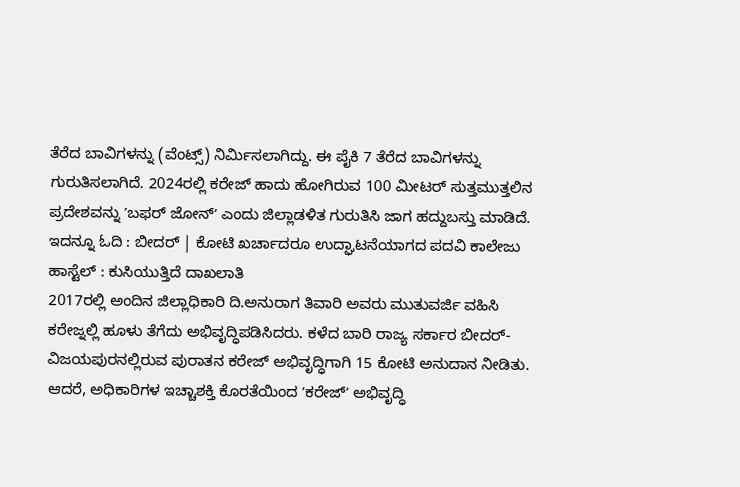ತೆರೆದ ಬಾವಿಗಳನ್ನು (ವೆಂಟ್ಸ್) ನಿರ್ಮಿಸಲಾಗಿದ್ದು. ಈ ಪೈಕಿ 7 ತೆರೆದ ಬಾವಿಗಳನ್ನು ಗುರುತಿಸಲಾಗಿದೆ. 2024ರಲ್ಲಿ ಕರೇಜ್ ಹಾದು ಹೋಗಿರುವ 100 ಮೀಟರ್ ಸುತ್ತಮುತ್ತಲಿನ ಪ್ರದೇಶವನ್ನು ʼಬಫರ್ ಜೋನ್ʼ ಎಂದು ಜಿಲ್ಲಾಡಳಿತ ಗುರುತಿಸಿ ಜಾಗ ಹದ್ದುಬಸ್ತು ಮಾಡಿದೆ.
ಇದನ್ನೂ ಓದಿ : ಬೀದರ್ | ಕೋಟಿ ಖರ್ಚಾದರೂ ಉದ್ಘಾಟನೆಯಾಗದ ಪದವಿ ಕಾಲೇಜು ಹಾಸ್ಟೆಲ್ : ಕುಸಿಯುತ್ತಿದೆ ದಾಖಲಾತಿ
2017ರಲ್ಲಿ ಅಂದಿನ ಜಿಲ್ಲಾಧಿಕಾರಿ ದಿ.ಅನುರಾಗ ತಿವಾರಿ ಅವರು ಮುತುವರ್ಜಿ ವಹಿಸಿ ಕರೇಜ್ನಲ್ಲಿ ಹೂಳು ತೆಗೆದು ಅಭಿವೃದ್ಧಿಪಡಿಸಿದರು. ಕಳೆದ ಬಾರಿ ರಾಜ್ಯ ಸರ್ಕಾರ ಬೀದರ್-ವಿಜಯಪುರನಲ್ಲಿರುವ ಪುರಾತನ ಕರೇಜ್ ಅಭಿವೃದ್ಧಿಗಾಗಿ 15 ಕೋಟಿ ಅನುದಾನ ನೀಡಿತು. ಆದರೆ, ಅಧಿಕಾರಿಗಳ ಇಚ್ಚಾಶಕ್ತಿ ಕೊರತೆಯಿಂದ ʼಕರೇಜ್ʼ ಅಭಿವೃದ್ಧಿ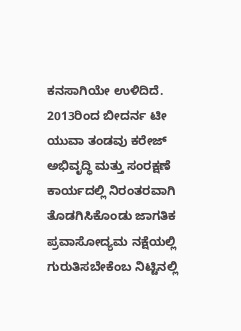ಕನಸಾಗಿಯೇ ಉಳಿದಿದೆ. 2013ರಿಂದ ಬೀದರ್ನ ಟೀ ಯುವಾ ತಂಡವು ಕರೇಜ್ ಅಭಿವೃದ್ಧಿ ಮತ್ತು ಸಂರಕ್ಷಣೆ ಕಾರ್ಯದಲ್ಲಿ ನಿರಂತರವಾಗಿ ತೊಡಗಿಸಿಕೊಂಡು ಜಾಗತಿಕ ಪ್ರವಾಸೋದ್ಯಮ ನಕ್ಷೆಯಲ್ಲಿ ಗುರುತಿಸಬೇಕೆಂಬ ನಿಟ್ಟಿನಲ್ಲಿ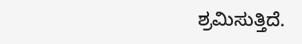ಶ್ರಮಿಸುತ್ತಿದೆ.